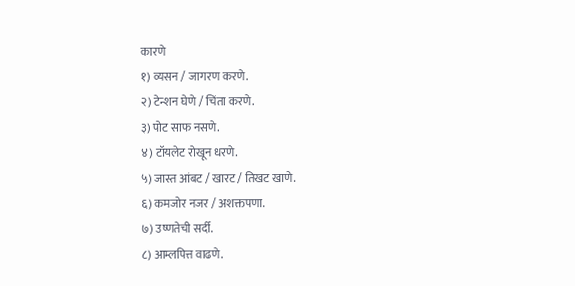कारणे
१) व्यसन / जागरण करणे.
२) टेन्शन घेणे / चिंता करणे.
३) पोट साफ नसणे.
४) टॉयलेट रोखून धरणे.
५) जास्त आंबट / खारट / तिखट खाणे.
६) कमजोर नजर / अशक्तपणा.
७) उष्णतेची सर्दी.
८) आम्लपित्त वाढणे.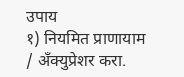उपाय
१) नियमित प्राणायाम / अँक्युप्रेशर करा.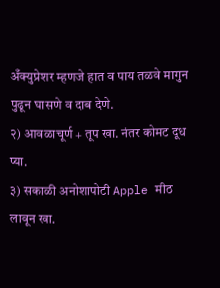अँक्युप्रेशर म्हणजे हात व पाय तळवे मागुन पुढून घासणे व दाब देणे.
२) आवळाचूर्ण + तूप खा. नंतर कोमट दूध प्या.
३) सकाळी अनोशापोटी Apple मीठ लावून खा.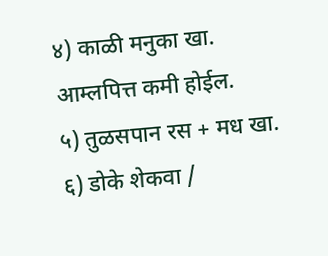४) काळी मनुका खा. आम्लपित्त कमी होईल.
५) तुळसपान रस + मध खा.
६) डोके शेकवा /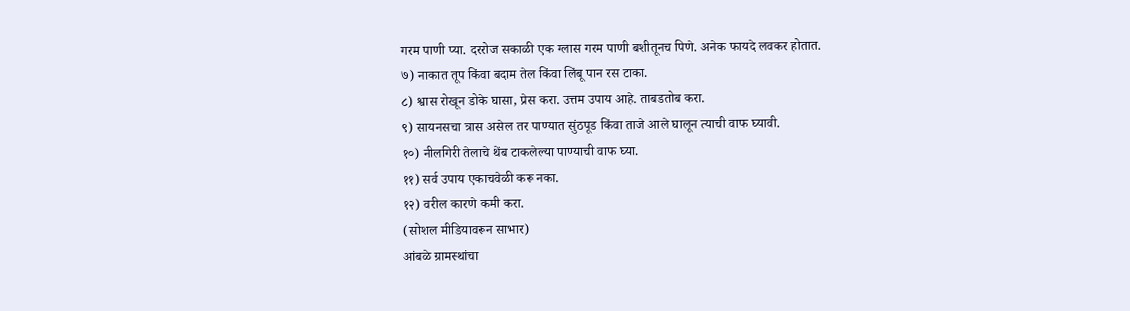गरम पाणी प्या. दररोज सकाळी एक ग्लास गरम पाणी बशीतूनच पिणे. अनेक फायदे लवकर होतात.
७) नाकात तूप किंवा बदाम तेल किंवा लिंबू पान रस टाका.
८) श्वास रोखून डोके घासा, प्रेस करा. उत्तम उपाय आहे. ताबडतोब करा.
९) सायनसचा त्रास असेल तर पाण्यात सुंठपूड किंवा ताजे आले घालून त्याची वाफ घ्यावी.
१०) नीलगिरी तेलाचे थेंब टाकलेल्या पाण्याची वाफ घ्या.
११) सर्व उपाय एकाचवेळी करू नका.
१२) वरील कारणे कमी करा.
(सोशल मीडियावरून साभार)
आंबळे ग्रामस्थांचा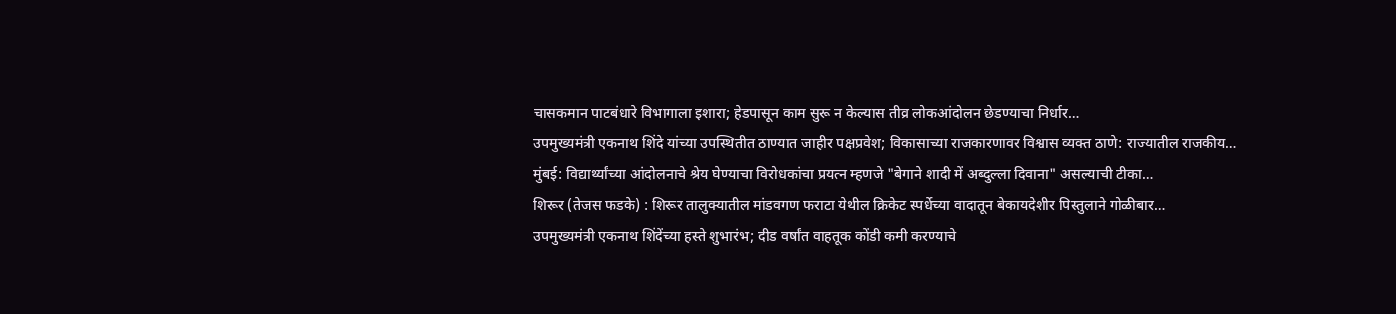चासकमान पाटबंधारे विभागाला इशारा; हेडपासून काम सुरू न केल्यास तीव्र लोकआंदोलन छेडण्याचा निर्धार…
उपमुख्यमंत्री एकनाथ शिंदे यांच्या उपस्थितीत ठाण्यात जाहीर पक्षप्रवेश; विकासाच्या राजकारणावर विश्वास व्यक्त ठाणे: राज्यातील राजकीय…
मुंबई: विद्यार्थ्यांच्या आंदोलनाचे श्रेय घेण्याचा विरोधकांचा प्रयत्न म्हणजे "बेगाने शादी में अब्दुल्ला दिवाना" असल्याची टीका…
शिरूर (तेजस फडके) : शिरूर तालुक्यातील मांडवगण फराटा येथील क्रिकेट स्पर्धेच्या वादातून बेकायदेशीर पिस्तुलाने गोळीबार…
उपमुख्यमंत्री एकनाथ शिंदेंच्या हस्ते शुभारंभ; दीड वर्षांत वाहतूक कोंडी कमी करण्याचे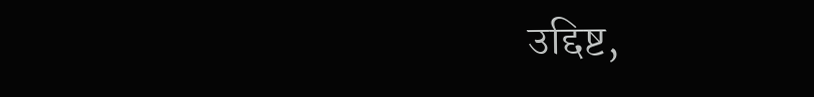उद्दिष्ट,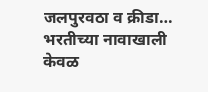जलपुरवठा व क्रीडा…
भरतीच्या नावाखाली केवळ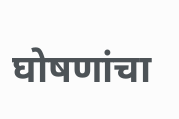घोषणांचा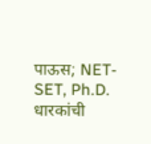पाऊस; NET-SET, Ph.D. धारकांची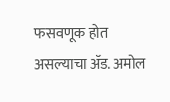फसवणूक होत असल्याचा ॲड. अमोल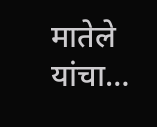मातेले यांचा…